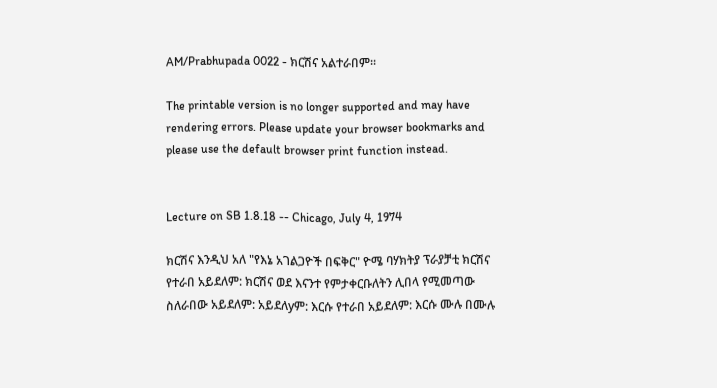AM/Prabhupada 0022 - ክርሽና አልተራበም፡፡

The printable version is no longer supported and may have rendering errors. Please update your browser bookmarks and please use the default browser print function instead.


Lecture on SB 1.8.18 -- Chicago, July 4, 1974

ክርሽና እንዲህ አለ "የእኔ አገልጋዮች በፍቅር" ዮሜ ባሃክትያ ፕራያቻቲ ክርሽና የተራበ አይደለም: ክርሽና ወደ እናንተ የምታቀርቡለትን ሊበላ የሚመጣው ስለራበው አይደለም: አይደለyም: እርሱ የተራበ አይደለም: እርሱ ሙሉ በሙሉ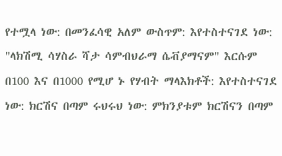የተሟላ ነው: በመንፈሳዊ አለም ውስጥም: እየተስተናገደ ነው: "ላክሽሚ ሳሃስራ ሻታ ሳምብህራማ ሴቭያማናም" እርሱም በ100 እና በ1000 የሚሆ ኑ የሃብት ማላእክቶች: እየተስተናገደ ነው: ክርሽና በጣም ሩህሩህ ነው: ምክንያቱም ክርሽናን በጣም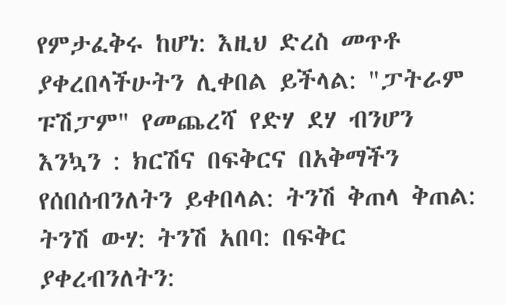የምታፈቅሩ ከሆነ: እዚህ ድረስ መጥቶ ያቀረበላችሁትን ሊቀበል ይችላል: "ፓትራም ፑሽፓም" የመጨረሻ የድሃ ደሃ ብንሆን እንኳን : ክርሽና በፍቅርና በአቅማችን የሰበሰብንለትን ይቀበላል: ትንሽ ቅጠላ ቅጠል: ትንሽ ውሃ: ትንሽ አበባ: በፍቅር ያቀረብንለትን: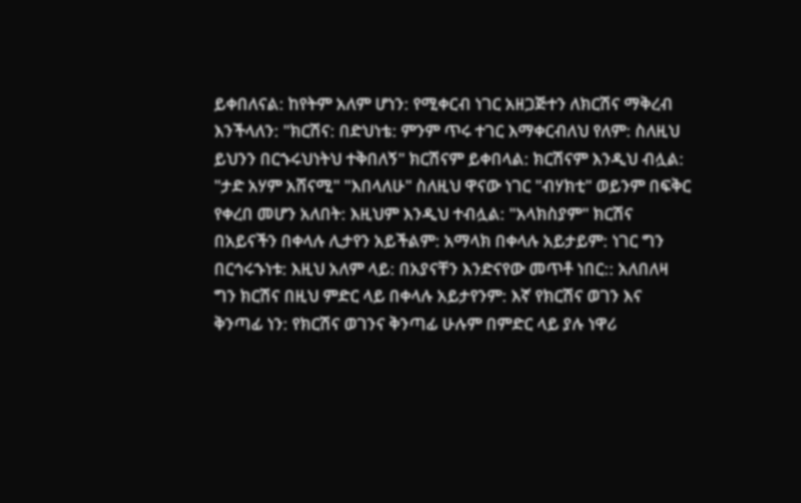ይቀበለናል: ከየትም አለም ሆነን: የሚቀርብ ነገር አዘጋጅተን ለክርሽና ማቅረብ እንችላለን: "ክርሽና: በድህነቴ: ምንም ጥሩ ተገር እማቀርብለህ የለም: ስለዚህ ይህንን በርኁሩህነትህ ተቅበለኝ" ክርሽናም ይቀበላል: ክርሽናም እንዲህ ብሏል: "ታድ አሃም አሸናሚ" "እበላለሁ" ስለዚህ ዋናው ነገር "ብሃክቲ" ወይንም በፍቅር የቀረበ መሆን አለበት: እዚህም እንዲህ ተብሏል: "አላክስያም" ክርሽና በአይናችን በቀላሉ ሊታየን አይችልም: አማላክ በቀላሉ አይታይም: ነገር ግን በርኅሩኁነቱ: እዚህ አለም ላይ: በአያናቸን እንድናየው መጥቶ ነበር:: አለበለዛ ግን ክርሽና በዚህ ምድር ላይ በቀላሉ አይታየንም: እኛ የክርሽና ወገን እና ቅንጣፊ ነን: የክርሽና ወገንና ቅንጣፊ ሁሉም በምድር ላይ ያሉ ነዋሪ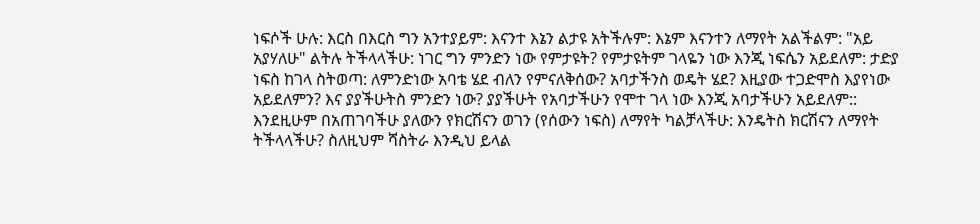ነፍሶች ሁሉ: እርስ በእርስ ግን አንተያይም: እናንተ እኔን ልታዩ አትችሉም: እኔም እናንተን ለማየት አልችልም: "አይ አያሃለሁ" ልትሉ ትችላላችሁ: ነገር ግን ምንድን ነው የምታዩት? የምታዩትም ገላዬን ነው እንጂ ነፍሴን አይደለም: ታድያ ነፍስ ከገላ ስትወጣ: ለምንድነው አባቴ ሄደ ብለን የምናለቅሰው? አባታችንስ ወዴት ሄደ? እዚያው ተጋድሞስ እያየነው አይደለምን? እና ያያችሁትስ ምንድን ነው? ያያችሁት የአባታችሁን የሞተ ገላ ነው እንጂ አባታችሁን አይደለም:: እንደዚሁም በአጠገባችሁ ያለውን የክርሽናን ወገን (የሰውን ነፍስ) ለማየት ካልቻላችሁ: እንዴትስ ክርሽናን ለማየት ትችላላችሁ? ስለዚህም ሻስትራ እንዲህ ይላል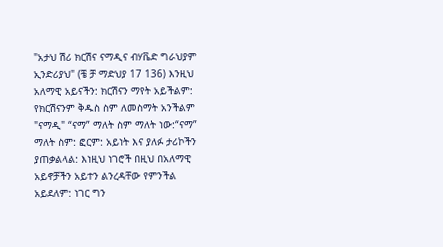"አታህ ሽሪ ክርሽና ናማዲና ብሃቬድ ግራህያም ኢንድሪያህ" (ቼ ቻ ማድህያ 17 136) እንዚህ አለማዊ አይናችን: ክርሽናን ማየት አይችልም: የክርሽናንም ቅዱስ ስም ለመስማት አንችልም "ናማዲ" “ናማ” ማለት ስም ማለት ነው:“ናማ” ማለት ስም: ፎርም: አይነት እና ያለፉ ታሪኮችን ያጠቃልላል: እነዚህ ነገሮች በዚህ በአለማዊ አይኖቻችን አይተን ልንረዳቸው የምንችል አይደለም: ነገር ግን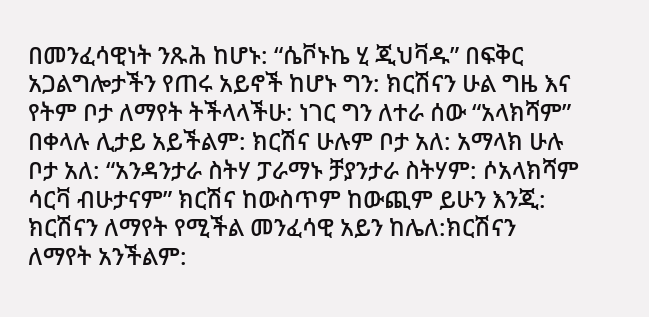በመንፈሳዊነት ንጹሕ ከሆኑ: “ሴቮኑኬ ሂ ጂህቫዱ” በፍቅር አጋልግሎታችን የጠሩ አይኖች ከሆኑ ግን: ክርሽናን ሁል ግዜ እና የትም ቦታ ለማየት ትችላላችሁ: ነገር ግን ለተራ ሰው “አላክሻም” በቀላሉ ሊታይ አይችልም: ክርሽና ሁሉም ቦታ አለ: አማላክ ሁሉ ቦታ አለ: “አንዳንታራ ስትሃ ፓራማኑ ቻያንታራ ስትሃም: ሶአላክሻም ሳርቫ ብሁታናም” ክርሽና ከውስጥም ከውጪም ይሁን እንጂ: ክርሽናን ለማየት የሚችል መንፈሳዊ አይን ከሌለ:ክርሽናን ለማየት አንችልም: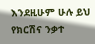እንደዚሁም ሁሉ ይህ የክርሽና ንቃተ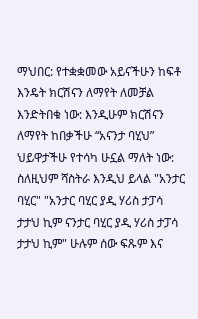ማህበር: የተቋቋመው አይናችሁን ከፍቶ እንዴት ክርሽናን ለማየት ለመቻል እንድትበቁ ነው: እንዲሁም ክርሽናን ለማየት ከበቃችሁ “አናንታ ባሂህ” ህይዋታችሁ የተሳካ ሁኗል ማለት ነው: ስለዚህም ሻስትራ እንዲህ ይላል "አንታር ባሂር" "አንታር ባሂር ያዲ ሃሪስ ታፓሳ ታታህ ኪም ናንታር ባሂር ያዲ ሃሪስ ታፓሳ ታታህ ኪም" ሁሉም ሰው ፍጹም እና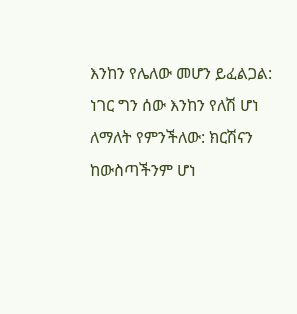እንከን የሌለው መሆን ይፈልጋል: ነገር ግን ሰው እንከን የለሽ ሆነ ለማለት የምንችለው: ክርሽናን ከውስጣችንም ሆነ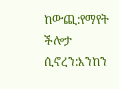ከውጪ:የማየት ችሎታ ሲኖረን:እንከን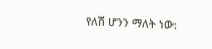የለሽ ሆንን ማለት ነው: